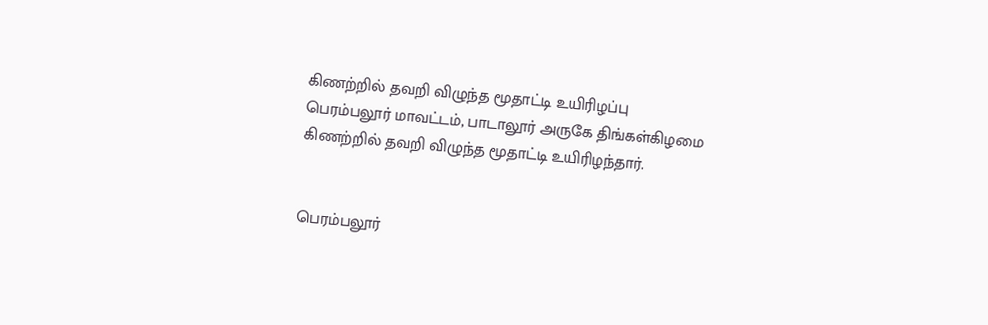கிணற்றில் தவறி விழுந்த மூதாட்டி உயிரிழப்பு
பெரம்பலூர் மாவட்டம், பாடாலூர் அருகே திங்கள்கிழமை கிணற்றில் தவறி விழுந்த மூதாட்டி உயிரிழந்தார்.


பெரம்பலூர்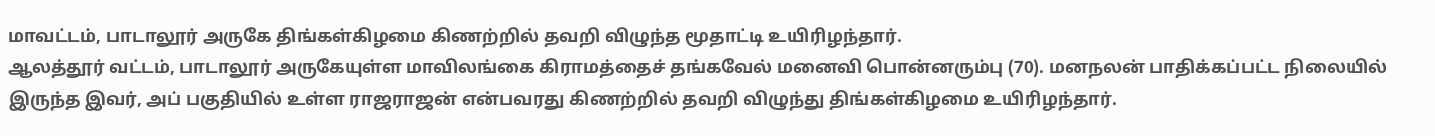மாவட்டம், பாடாலூர் அருகே திங்கள்கிழமை கிணற்றில் தவறி விழுந்த மூதாட்டி உயிரிழந்தார்.
ஆலத்தூர் வட்டம், பாடாலூர் அருகேயுள்ள மாவிலங்கை கிராமத்தைச் தங்கவேல் மனைவி பொன்னரும்பு (70). மனநலன் பாதிக்கப்பட்ட நிலையில் இருந்த இவர், அப் பகுதியில் உள்ள ராஜராஜன் என்பவரது கிணற்றில் தவறி விழுந்து திங்கள்கிழமை உயிரிழந்தார்.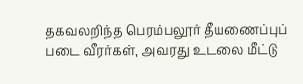தகவலறிந்த பெரம்பலூர் தீயணைப்புப் படை வீரர்கள், அவரது உடலை மீட்டு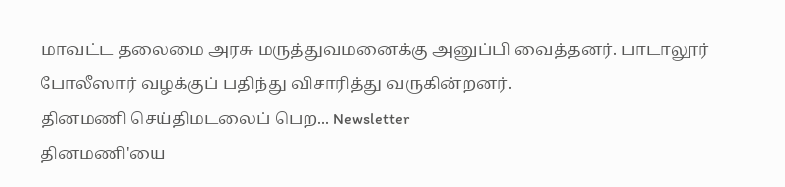மாவட்ட தலைமை அரசு மருத்துவமனைக்கு அனுப்பி வைத்தனர். பாடாலூர் போலீஸார் வழக்குப் பதிந்து விசாரித்து வருகின்றனர்.
தினமணி செய்திமடலைப் பெற... Newsletter
தினமணி'யை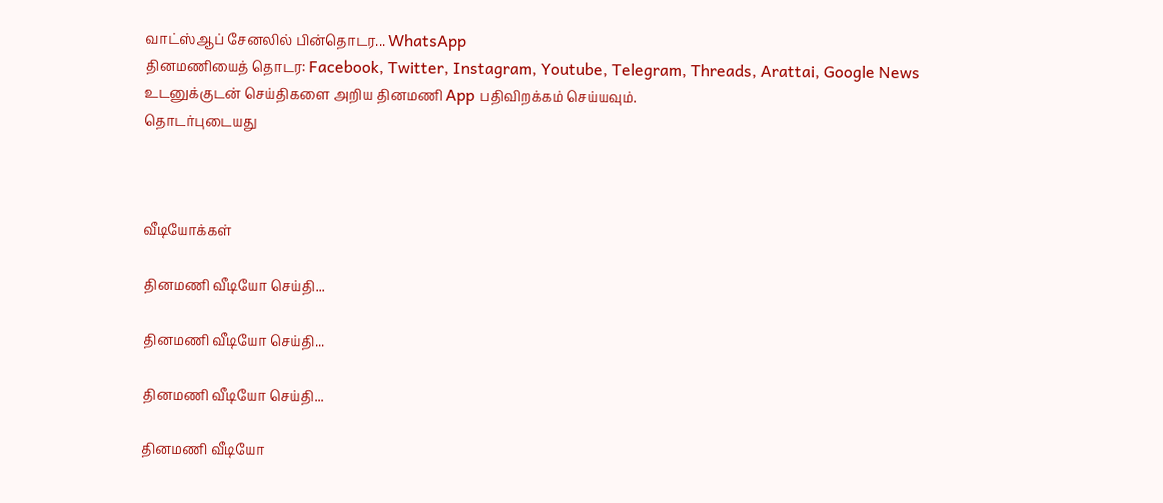வாட்ஸ்ஆப் சேனலில் பின்தொடர... WhatsApp
தினமணியைத் தொடர: Facebook, Twitter, Instagram, Youtube, Telegram, Threads, Arattai, Google News
உடனுக்குடன் செய்திகளை அறிய தினமணி App பதிவிறக்கம் செய்யவும்.
தொடர்புடையது



வீடியோக்கள்

தினமணி வீடியோ செய்தி...

தினமணி வீடியோ செய்தி...

தினமணி வீடியோ செய்தி...

தினமணி வீடியோ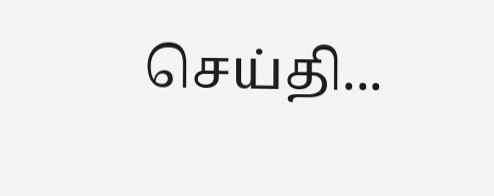செய்தி...